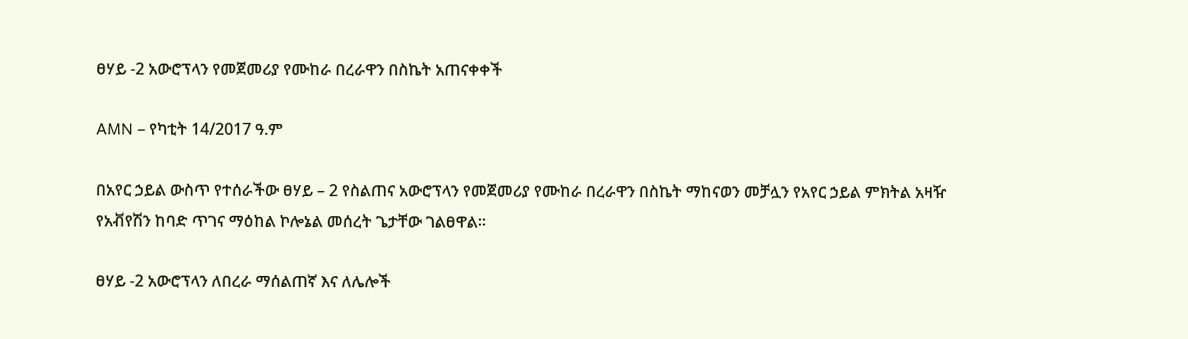ፀሃይ -2 አውሮፕላን የመጀመሪያ የሙከራ በረራዋን በስኬት አጠናቀቀች

AMN – የካቲት 14/2017 ዓ.ም

በአየር ኃይል ውስጥ የተሰራችው ፀሃይ – 2 የስልጠና አውሮፕላን የመጀመሪያ የሙከራ በረራዋን በስኬት ማከናወን መቻሏን የአየር ኃይል ምክትል አዛዥ የአቭየሽን ከባድ ጥገና ማዕከል ኮሎኔል መሰረት ጌታቸው ገልፀዋል፡፡

ፀሃይ -2 አውሮፕላን ለበረራ ማሰልጠኛ እና ለሌሎች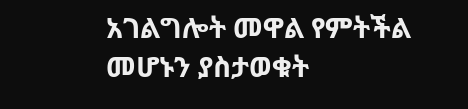አገልግሎት መዋል የምትችል መሆኑን ያስታወቁት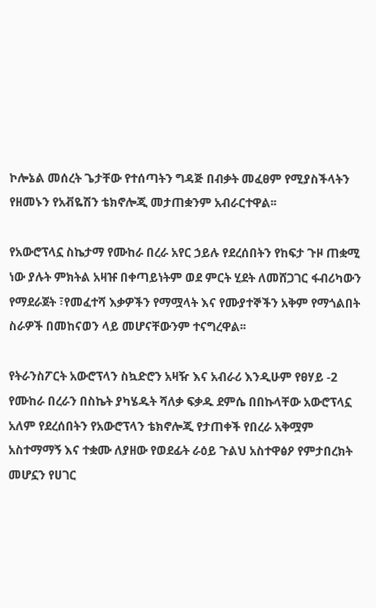ኮሎኔል መሰረት ጌታቸው የተሰጣትን ግዳጅ በብቃት መፈፀም የሚያስችላትን የዘመኑን የአቭዬሽን ቴክኖሎጂ መታጠቋንም አብራርተዋል፡፡

የአውሮፕላኗ ስኬታማ የሙከራ በረራ አየር ኃይሉ የደረሰበትን የከፍታ ጉዞ ጠቋሚ ነው ያሉት ምክትል አዛዡ በቀጣይነትም ወደ ምርት ሂደት ለመሸጋገር ፋብሪካውን የማደራጀት ፣የመፈተሻ እቃዎችን የማሟላት እና የሙያተኞችን አቅም የማጎልበት ስራዎች በመከናወን ላይ መሆናቸውንም ተናግረዋል፡፡

የትራንስፖርት አውሮፕላን ስኳድሮን አዛዥ እና አብራሪ እንዲሁም የፀሃይ -2 የሙከራ በረራን በስኬት ያካሄዱት ሻለቃ ፍቃዱ ደምሴ በበኩላቸው አውሮፕላኗ አለም የደረሰበትን የአውሮፕላን ቴክኖሎጂ የታጠቀች የበረራ አቅሟም አስተማማኝ እና ተቋሙ ለያዘው የወደፊት ራዕይ ጉልህ አስተዋፅዖ የምታበረክት መሆኗን የሀገር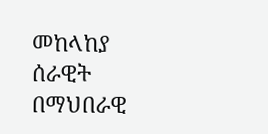መከላከያ ሰራዊት በማህበራዊ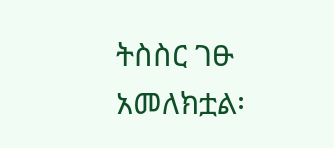ትስስር ገፁ አመለክቷል፡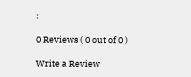፡

0 Reviews ( 0 out of 0 )

Write a Review